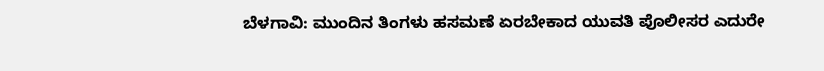ಬೆಳಗಾವಿ: ಮುಂದಿನ ತಿಂಗಳು ಹಸಮಣೆ ಏರಬೇಕಾದ ಯುವತಿ ಪೊಲೀಸರ ಎದುರೇ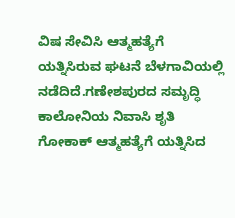ವಿಷ ಸೇವಿಸಿ ಆತ್ಮಹತ್ಯೆಗೆ ಯತ್ನಿಸಿರುವ ಘಟನೆ ಬೆಳಗಾವಿಯಲ್ಲಿ ನಡೆದಿದೆ.ಗಣೇಶಪುರದ ಸಮೃದ್ಧಿ ಕಾಲೋನಿಯ ನಿವಾಸಿ ಶೃತಿ ಗೋಕಾಕ್ ಆತ್ಮಹತ್ಯೆಗೆ ಯತ್ನಿಸಿದ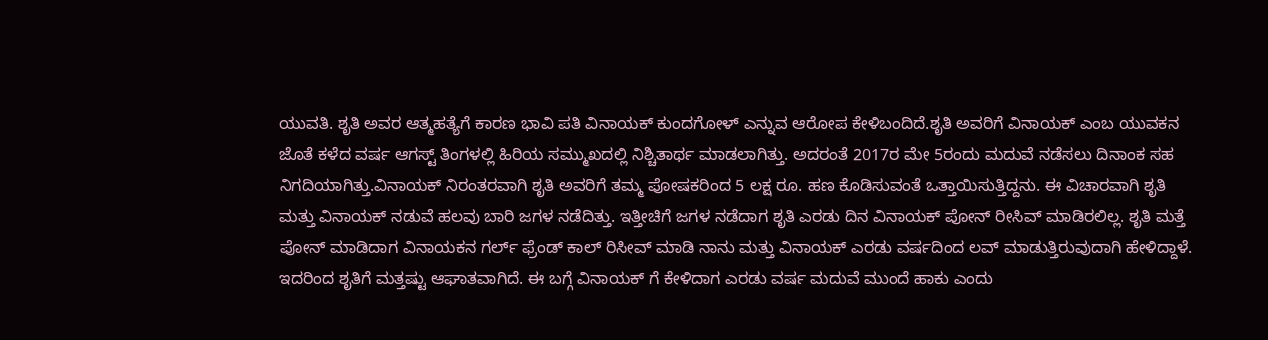ಯುವತಿ. ಶೃತಿ ಅವರ ಆತ್ಮಹತ್ಯೆಗೆ ಕಾರಣ ಭಾವಿ ಪತಿ ವಿನಾಯಕ್ ಕುಂದಗೋಳ್ ಎನ್ನುವ ಆರೋಪ ಕೇಳಿಬಂದಿದೆ.ಶೃತಿ ಅವರಿಗೆ ವಿನಾಯಕ್ ಎಂಬ ಯುವಕನ ಜೊತೆ ಕಳೆದ ವರ್ಷ ಆಗಸ್ಟ್ ತಿಂಗಳಲ್ಲಿ ಹಿರಿಯ ಸಮ್ಮುಖದಲ್ಲಿ ನಿಶ್ಚಿತಾರ್ಥ ಮಾಡಲಾಗಿತ್ತು. ಅದರಂತೆ 2017ರ ಮೇ 5ರಂದು ಮದುವೆ ನಡೆಸಲು ದಿನಾಂಕ ಸಹ ನಿಗದಿಯಾಗಿತ್ತು.ವಿನಾಯಕ್ ನಿರಂತರವಾಗಿ ಶೃತಿ ಅವರಿಗೆ ತಮ್ಮ ಪೋಷಕರಿಂದ 5 ಲಕ್ಷ ರೂ. ಹಣ ಕೊಡಿಸುವಂತೆ ಒತ್ತಾಯಿಸುತ್ತಿದ್ದನು. ಈ ವಿಚಾರವಾಗಿ ಶೃತಿ ಮತ್ತು ವಿನಾಯಕ್ ನಡುವೆ ಹಲವು ಬಾರಿ ಜಗಳ ನಡೆದಿತ್ತು. ಇತ್ತೀಚಿಗೆ ಜಗಳ ನಡೆದಾಗ ಶೃತಿ ಎರಡು ದಿನ ವಿನಾಯಕ್ ಪೋನ್ ರೀಸಿವ್ ಮಾಡಿರಲಿಲ್ಲ. ಶೃತಿ ಮತ್ತೆ ಪೋನ್ ಮಾಡಿದಾಗ ವಿನಾಯಕನ ಗರ್ಲ್ ಫ್ರೆಂಡ್ ಕಾಲ್ ರಿಸೀವ್ ಮಾಡಿ ನಾನು ಮತ್ತು ವಿನಾಯಕ್ ಎರಡು ವರ್ಷದಿಂದ ಲವ್ ಮಾಡುತ್ತಿರುವುದಾಗಿ ಹೇಳಿದ್ದಾಳೆ. ಇದರಿಂದ ಶೃತಿಗೆ ಮತ್ತಷ್ಟು ಆಘಾತವಾಗಿದೆ. ಈ ಬಗ್ಗೆ ವಿನಾಯಕ್ ಗೆ ಕೇಳಿದಾಗ ಎರಡು ವರ್ಷ ಮದುವೆ ಮುಂದೆ ಹಾಕು ಎಂದು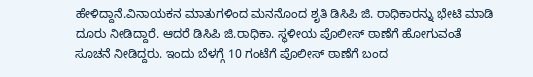ಹೇಳಿದ್ದಾನೆ.ವಿನಾಯಕನ ಮಾತುಗಳಿಂದ ಮನನೊಂದ ಶೃತಿ ಡಿಸಿಪಿ ಜಿ. ರಾಧಿಕಾರನ್ನು ಭೇಟಿ ಮಾಡಿ ದೂರು ನೀಡಿದ್ದಾರೆ. ಆದರೆ ಡಿಸಿಪಿ ಜಿ.ರಾಧಿಕಾ. ಸ್ಥಳೀಯ ಪೊಲೀಸ್ ಠಾಣೆಗೆ ಹೋಗುವಂತೆ ಸೂಚನೆ ನೀಡಿದ್ದರು. ಇಂದು ಬೆಳಗ್ಗೆ 10 ಗಂಟೆಗೆ ಪೊಲೀಸ್ ಠಾಣೆಗೆ ಬಂದ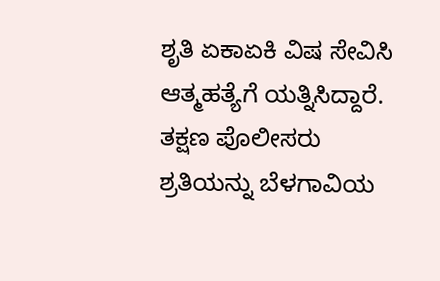ಶೃತಿ ಏಕಾಏಕಿ ವಿಷ ಸೇವಿಸಿ ಆತ್ಮಹತ್ಯೆಗೆ ಯತ್ನಿಸಿದ್ದಾರೆ. ತಕ್ಷಣ ಪೊಲೀಸರು ಶ್ರತಿಯನ್ನು ಬೆಳಗಾವಿಯ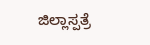ಜಿಲ್ಲಾಸ್ಪತ್ರೆ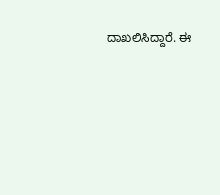ದಾಖಲಿಸಿದ್ದಾರೆ. ಈ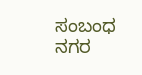ಸಂಬಂಧ ನಗರ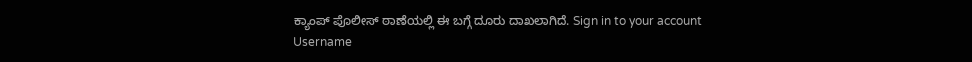ಕ್ಯಾಂಪ್ ಪೊಲೀಸ್ ಠಾಣೆಯಲ್ಲಿ ಈ ಬಗ್ಗೆ ದೂರು ದಾಖಲಾಗಿದೆ. Sign in to your account
Username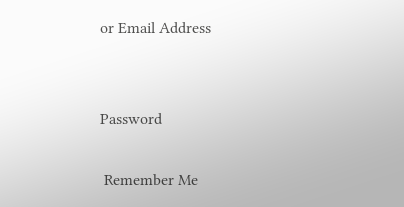or Email Address


Password

 Remember Me